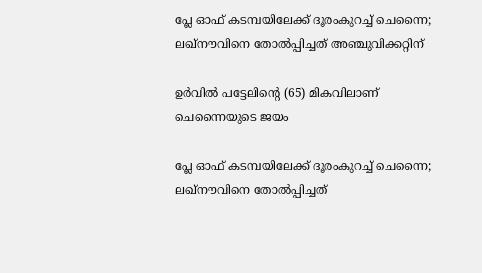പ്ലേ ഓഫ് കടമ്പയിലേക്ക് ദൂരംകുറച്ച് ചെന്നൈ; ലഖ്‌നൗവിനെ തോല്‍പ്പിച്ചത് അഞ്ചുവിക്കറ്റിന്

ഉര്‍വില്‍ പട്ടേലിന്റെ (65) മികവിലാണ് ചെന്നൈയുടെ ജയം

പ്ലേ ഓഫ് കടമ്പയിലേക്ക് ദൂരംകുറച്ച് ചെന്നൈ; ലഖ്‌നൗവിനെ തോല്‍പ്പിച്ചത്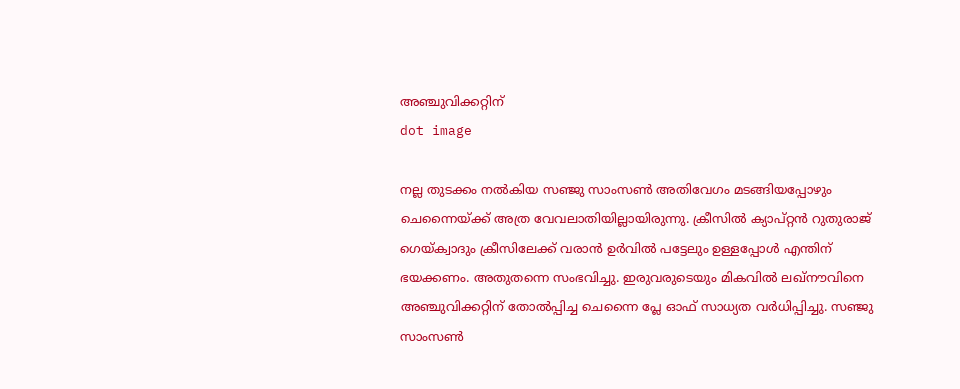അഞ്ചുവിക്കറ്റിന്
dot image

നല്ല തുടക്കം നല്‍കിയ സഞ്ജു സാംസണ്‍ അതിവേഗം മടങ്ങിയപ്പോഴും ചെന്നൈയ്ക്ക് അത്ര വേവലാതിയില്ലായിരുന്നു. ക്രീസില്‍ ക്യാപ്റ്റന്‍ റുതുരാജ് ഗെയ്ക്വാദും ക്രീസിലേക്ക് വരാന്‍ ഉര്‍വില്‍ പട്ടേലും ഉള്ളപ്പോള്‍ എന്തിന് ഭയക്കണം. അതുതന്നെ സംഭവിച്ചു. ഇരുവരുടെയും മികവില്‍ ലഖ്‌നൗവിനെ അഞ്ചുവിക്കറ്റിന് തോല്‍പ്പിച്ച ചെന്നൈ പ്ലേ ഓഫ് സാധ്യത വര്‍ധിപ്പിച്ചു. സഞ്ജു സാംസണ്‍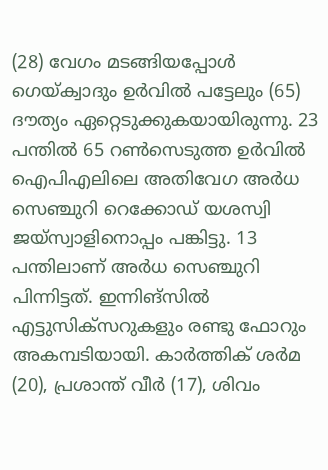(28) വേഗം മടങ്ങിയപ്പോള്‍ ഗെയ്ക്വാദും ഉര്‍വില്‍ പട്ടേലും (65) ദൗത്യം ഏറ്റെടുക്കുകയായിരുന്നു. 23 പന്തില്‍ 65 റണ്‍സെടുത്ത ഉര്‍വില്‍ ഐപിഎലിലെ അതിവേഗ അര്‍ധ സെഞ്ചുറി റെക്കോഡ് യശസ്വി ജയ്‌സ്വാളിനൊപ്പം പങ്കിട്ടു. 13 പന്തിലാണ് അര്‍ധ സെഞ്ചുറി പിന്നിട്ടത്. ഇന്നിങ്‌സില്‍ എട്ടുസിക്‌സറുകളും രണ്ടു ഫോറും അകമ്പടിയായി. കാര്‍ത്തിക് ശര്‍മ (20), പ്രശാന്ത് വീര്‍ (17), ശിവം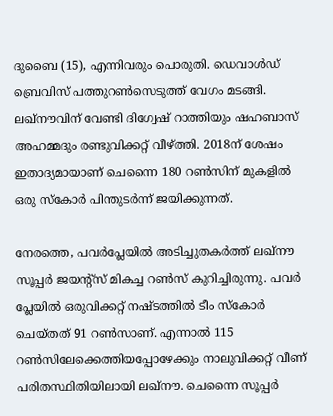ദുബൈ (15), എന്നിവരും പൊരുതി. ഡെവാള്‍ഡ് ബ്രെവിസ് പത്തുറണ്‍സെടുത്ത് വേഗം മടങ്ങി. ലഖ്‌നൗവിന് വേണ്ടി ദിഗ്വേഷ് റാത്തിയും ഷഹബാസ് അഹമ്മദും രണ്ടുവിക്കറ്റ് വീഴ്ത്തി. 2018ന് ശേഷം ഇതാദ്യമായാണ് ചെന്നൈ 180 റണ്‍സിന് മുകളില്‍ ഒരു സ്‌കോര്‍ പിന്തുടര്‍ന്ന് ജയിക്കുന്നത്.

നേരത്തെ, പവര്‍പ്ലേയില്‍ അടിച്ചുതകര്‍ത്ത് ലഖ്‌നൗ സൂപ്പര്‍ ജയന്റ്‌സ് മികച്ച റണ്‍സ് കുറിച്ചിരുന്നു. പവര്‍ പ്ലേയില്‍ ഒരുവിക്കറ്റ് നഷ്ടത്തില്‍ ടീം സ്‌കോര്‍ ചെയ്തത് 91 റണ്‍സാണ്. എന്നാല്‍ 115 റണ്‍സിലേക്കെത്തിയപ്പോഴേക്കും നാലുവിക്കറ്റ് വീണ് പരിതസ്ഥിതിയിലായി ലഖ്‌നൗ. ചെന്നൈ സൂപ്പര്‍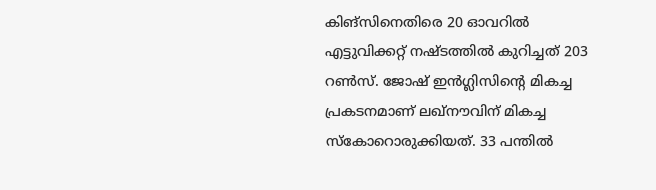കിങ്‌സിനെതിരെ 20 ഓവറില്‍ എട്ടുവിക്കറ്റ് നഷ്ടത്തില്‍ കുറിച്ചത് 203 റണ്‍സ്. ജോഷ് ഇന്‍ഗ്ലിസിന്റെ മികച്ച പ്രകടനമാണ് ലഖ്‌നൗവിന് മികച്ച സ്‌കോറൊരുക്കിയത്. 33 പന്തില്‍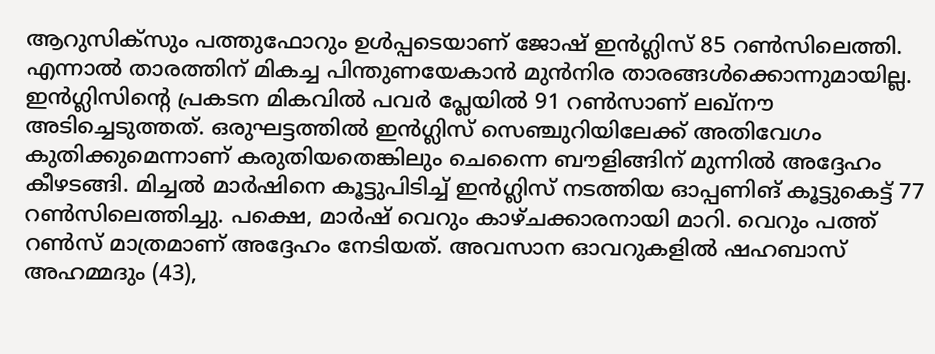ആറുസിക്‌സും പത്തുഫോറും ഉള്‍പ്പടെയാണ് ജോഷ് ഇന്‍ഗ്ലിസ് 85 റണ്‍സിലെത്തി. എന്നാല്‍ താരത്തിന് മികച്ച പിന്തുണയേകാന്‍ മുന്‍നിര താരങ്ങള്‍ക്കൊന്നുമായില്ല. ഇന്‍ഗ്ലിസിന്റെ പ്രകടന മികവില്‍ പവര്‍ പ്ലേയില്‍ 91 റണ്‍സാണ് ലഖ്‌നൗ അടിച്ചെടുത്തത്. ഒരുഘട്ടത്തില്‍ ഇന്‍ഗ്ലിസ് സെഞ്ചുറിയിലേക്ക് അതിവേഗം കുതിക്കുമെന്നാണ് കരുതിയതെങ്കിലും ചെന്നൈ ബൗളിങ്ങിന് മുന്നില്‍ അദ്ദേഹം കീഴടങ്ങി. മിച്ചല്‍ മാര്‍ഷിനെ കൂട്ടുപിടിച്ച് ഇന്‍ഗ്ലിസ് നടത്തിയ ഓപ്പണിങ് കൂട്ടുകെട്ട് 77 റണ്‍സിലെത്തിച്ചു. പക്ഷെ, മാര്‍ഷ് വെറും കാഴ്ചക്കാരനായി മാറി. വെറും പത്ത് റണ്‍സ് മാത്രമാണ് അദ്ദേഹം നേടിയത്. അവസാന ഓവറുകളില്‍ ഷഹബാസ് അഹമ്മദും (43),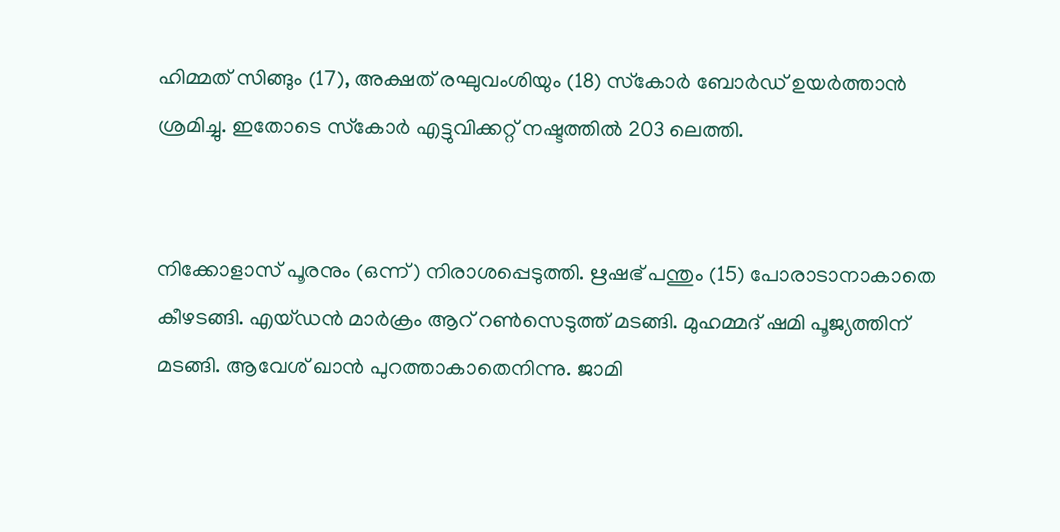ഹിമ്മത് സിങ്ങും (17), അക്ഷത് രഘുവംശിയും (18) സ്‌കോര്‍ ബോര്‍ഡ് ഉയര്‍ത്താന്‍ ശ്രമിച്ചു. ഇതോടെ സ്‌കോര്‍ എട്ടുവിക്കറ്റ് നഷ്ടത്തില്‍ 203 ലെത്തി.


നിക്കോളാസ് പൂരനും (ഒന്ന്) നിരാശപ്പെടുത്തി. ഋഷഭ് പന്തും (15) പോരാടാനാകാതെ കീഴടങ്ങി. എയ്ഡന്‍ മാര്‍ക്രം ആറ് റണ്‍സെടുത്ത് മടങ്ങി. മുഹമ്മദ് ഷമി പൂജ്യത്തിന് മടങ്ങി. ആവേശ് ഖാന്‍ പുറത്താകാതെനിന്നു. ജാമി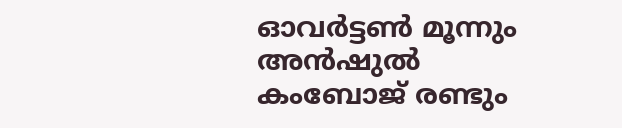ഓവര്‍ട്ടണ്‍ മൂന്നും അന്‍ഷുല്‍ കംബോജ് രണ്ടും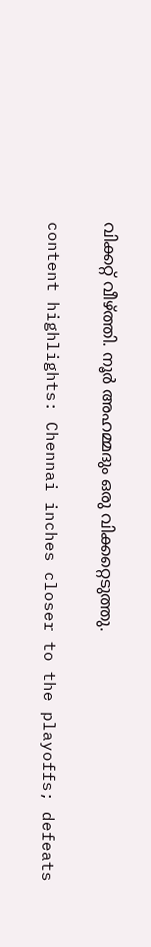വിക്കറ്റ് വീഴ്ത്തി. നൂര്‍ അഹമ്മദും ഒരു വിക്കറ്റെടുത്തു.

content highlights: Chennai inches closer to the playoffs; defeats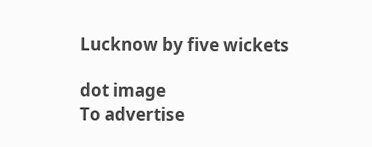Lucknow by five wickets

dot image
To advertise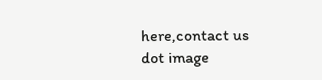here,contact us
dot image